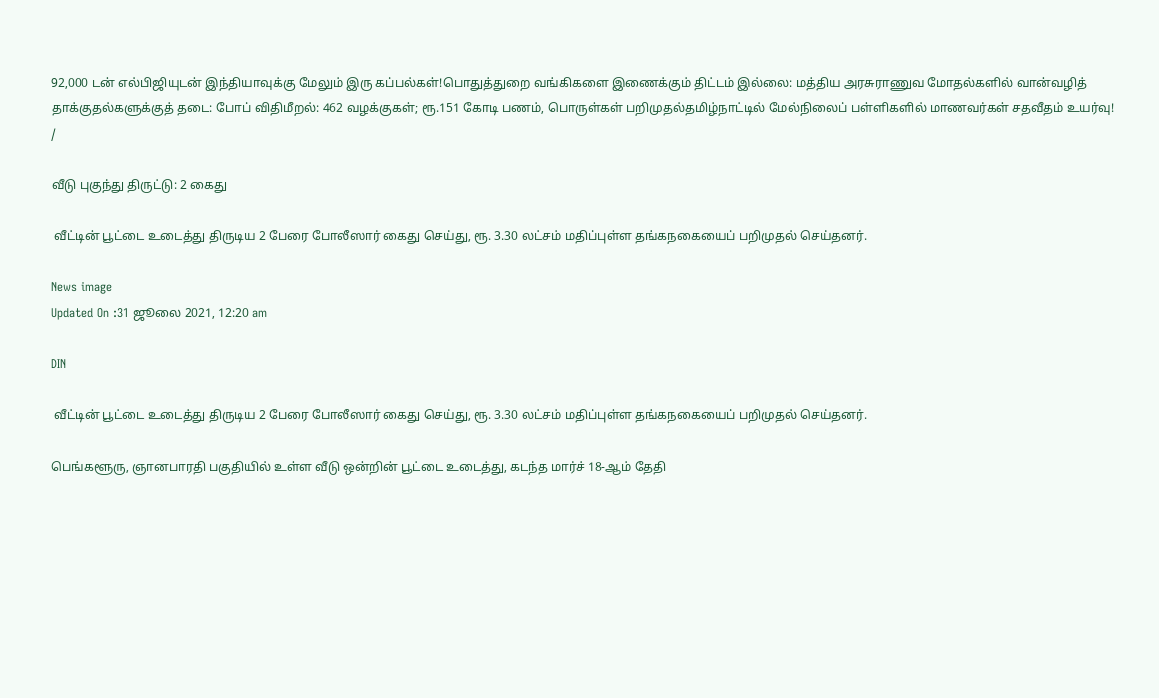92,000 டன் எல்பிஜியுடன் இந்தியாவுக்கு மேலும் இரு கப்பல்கள்!பொதுத்துறை வங்கிகளை இணைக்கும் திட்டம் இல்லை: மத்திய அரசுராணுவ மோதல்களில் வான்வழித் தாக்குதல்களுக்குத் தடை: போப் விதிமீறல்: 462 வழக்குகள்; ரூ.151 கோடி பணம், பொருள்கள் பறிமுதல்தமிழ்நாட்டில் மேல்நிலைப் பள்ளிகளில் மாணவர்கள் சதவீதம் உயர்வு!
/

வீடு புகுந்து திருட்டு: 2 கைது

 வீட்டின் பூட்டை உடைத்து திருடிய 2 பேரை போலீஸார் கைது செய்து, ரூ. 3.30 லட்சம் மதிப்புள்ள தங்கநகையைப் பறிமுதல் செய்தனர்.

News image
Updated On :31 ஜூலை 2021, 12:20 am

DIN

 வீட்டின் பூட்டை உடைத்து திருடிய 2 பேரை போலீஸார் கைது செய்து, ரூ. 3.30 லட்சம் மதிப்புள்ள தங்கநகையைப் பறிமுதல் செய்தனர்.

பெங்களூரு, ஞானபாரதி பகுதியில் உள்ள வீடு ஒன்றின் பூட்டை உடைத்து, கடந்த மார்ச் 18-ஆம் தேதி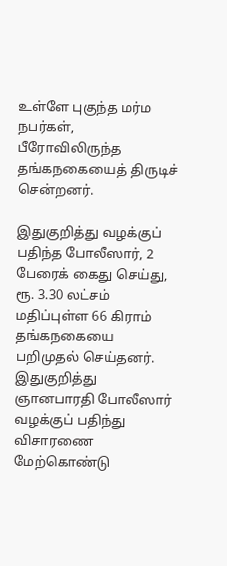உள்ளே புகுந்த மர்ம நபர்கள், பீரோவிலிருந்த தங்கநகையைத் திருடிச் சென்றனர்.

இதுகுறித்து வழக்குப் பதிந்த போலீஸார், 2 பேரைக் கைது செய்து, ரூ. 3.30 லட்சம் மதிப்புள்ள 66 கிராம் தங்கநகையை பறிமுதல் செய்தனர். இதுகுறித்து ஞானபாரதி போலீஸார் வழக்குப் பதிந்து விசாரணை மேற்கொண்டு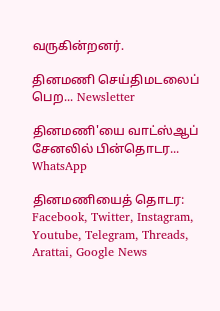வருகின்றனர்.

தினமணி செய்திமடலைப் பெற... Newsletter

தினமணி'யை வாட்ஸ்ஆப் சேனலில் பின்தொடர... WhatsApp

தினமணியைத் தொடர: Facebook, Twitter, Instagram, Youtube, Telegram, Threads, Arattai, Google News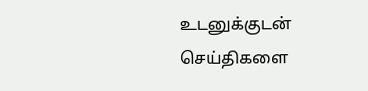உடனுக்குடன் செய்திகளை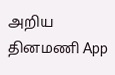அறிய தினமணி App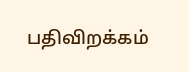பதிவிறக்கம்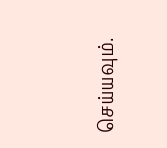செய்யவும்.